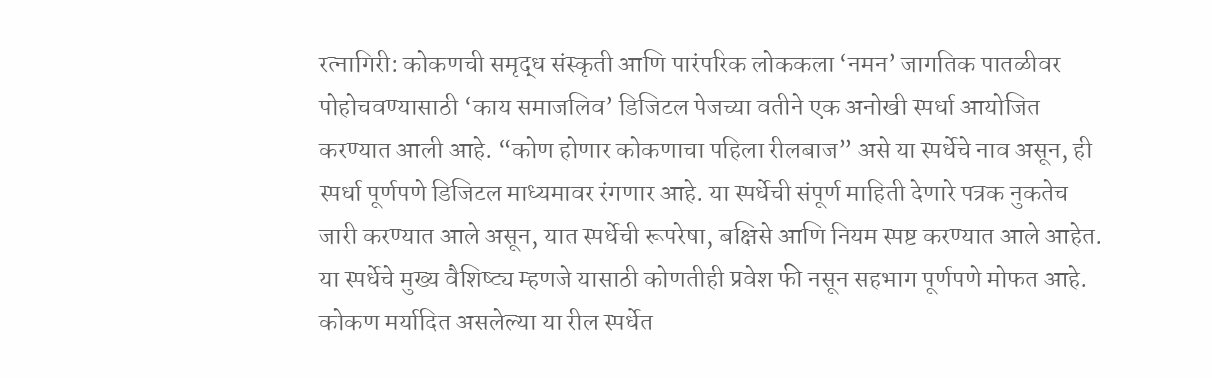रत्नागिरी: कोकणची समृद्ध संस्कृती आणि पारंपरिक लोककला ‘नमन’ जागतिक पातळीवर पोहोचवण्यासाठी ‘काय समाजलिव’ डिजिटल पेजच्या वतीने एक अनोखी स्पर्धा आयोजित करण्यात आली आहे. “कोण होणार कोकणाचा पहिला रीलबाज” असे या स्पर्धेचे नाव असून, ही स्पर्धा पूर्णपणे डिजिटल माध्यमावर रंगणार आहे. या स्पर्धेची संपूर्ण माहिती देणारे पत्रक नुकतेच जारी करण्यात आले असून, यात स्पर्धेची रूपरेषा, बक्षिसे आणि नियम स्पष्ट करण्यात आले आहेत.
या स्पर्धेचे मुख्य वैशिष्ट्य म्हणजे यासाठी कोणतीही प्रवेश फी नसून सहभाग पूर्णपणे मोफत आहे. कोकण मर्यादित असलेल्या या रील स्पर्धेत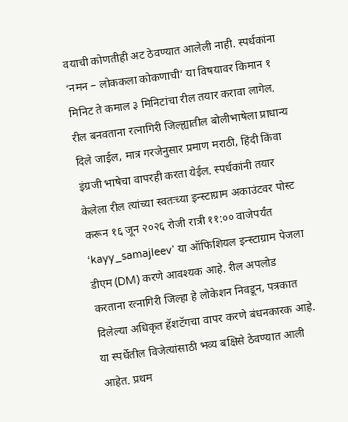वयाची कोणतीही अट ठेवण्यात आलेली नाही. स्पर्धकांना ‘नमन – लोककला कोकणाची’ या विषयावर किमान १ मिनिट ते कमाल ३ मिनिटांचा रील तयार करावा लागेल. रील बनवताना रत्नागिरी जिल्ह्यातील बोलीभाषेला प्राधान्य दिले जाईल, मात्र गरजेनुसार प्रमाण मराठी, हिंदी किंवा इंग्रजी भाषेचा वापरही करता येईल. स्पर्धकांनी तयार केलेला रील त्यांच्या स्वतःच्या इन्स्टाग्राम अकाउंटवर पोस्ट करून १६ जून २०२६ रोजी रात्री ११:०० वाजेपर्यंत ‘kayy_samajleev’ या ऑफिशियल इन्स्टाग्राम पेजला डीएम (DM) करणे आवश्यक आहे. रील अपलोड करताना रत्नागिरी जिल्हा हे लोकेशन निवडून, पत्रकात दिलेल्या अधिकृत हॅशटॅगचा वापर करणे बंधनकारक आहे.
या स्पर्धेतील विजेत्यांसाठी भव्य बक्षिसे ठेवण्यात आली आहेत. प्रथम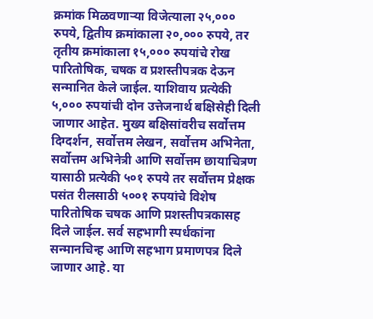क्रमांक मिळवणाऱ्या विजेत्याला २५,००० रुपये, द्वितीय क्रमांकाला २०,००० रुपये, तर तृतीय क्रमांकाला १५,००० रुपयांचे रोख पारितोषिक, चषक व प्रशस्तीपत्रक देऊन सन्मानित केले जाईल. याशिवाय प्रत्येकी ५,००० रुपयांची दोन उत्तेजनार्थ बक्षिसेही दिली जाणार आहेत. मुख्य बक्षिसांवरीच सर्वोत्तम दिग्दर्शन, सर्वोत्तम लेखन, सर्वोत्तम अभिनेता, सर्वोत्तम अभिनेत्री आणि सर्वोत्तम छायाचित्रण यासाठी प्रत्येकी ५०१ रुपये तर सर्वोत्तम प्रेक्षक पसंत रीलसाठी ५००१ रुपयांचे विशेष पारितोषिक चषक आणि प्रशस्तीपत्रकासह दिले जाईल. सर्व सहभागी स्पर्धकांना सन्मानचिन्ह आणि सहभाग प्रमाणपत्र दिले जाणार आहे. या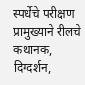स्पर्धेचे परीक्षण प्रामुख्याने रीलचे कथानक, दिग्दर्शन,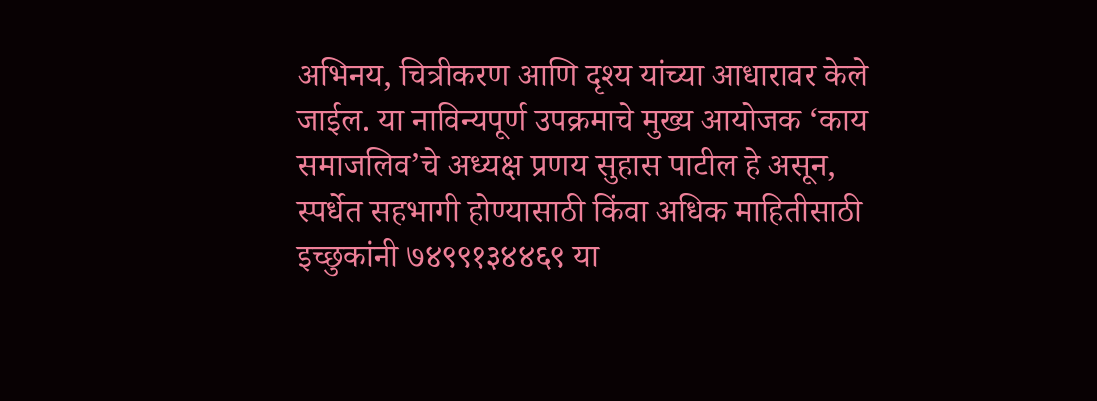अभिनय, चित्रीकरण आणि दृश्य यांच्या आधारावर केले जाईल. या नाविन्यपूर्ण उपक्रमाचे मुख्य आयोजक ‘काय समाजलिव’चे अध्यक्ष प्रणय सुहास पाटील हे असून, स्पर्धेत सहभागी होण्यासाठी किंवा अधिक माहितीसाठी इच्छुकांनी ७४९९१३४४६९ या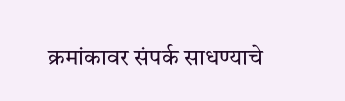क्रमांकावर संपर्क साधण्याचे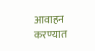आवाहन करण्यात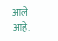आले आहे.